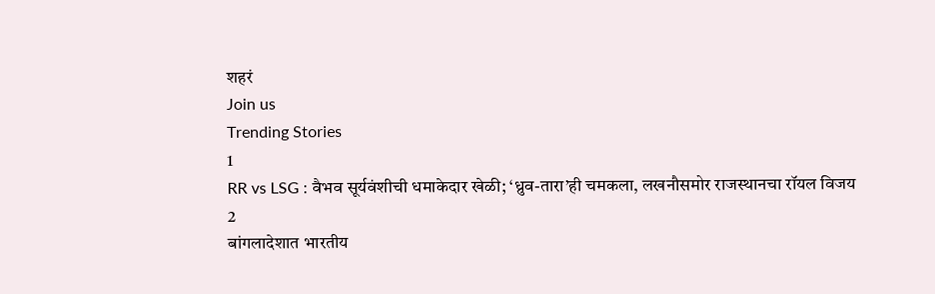शहरं
Join us
Trending Stories
1
RR vs LSG : वैभव सूर्यवंशीची धमाकेदार खेळी; ‘ध्रुव-तारा’ही चमकला, लखनौसमोर राजस्थानचा रॉयल विजय
2
बांगलादेशात भारतीय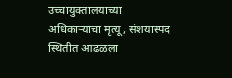उच्चायुक्तालयाच्या अधिकाऱ्याचा मृत्यू, संशयास्पद स्थितीत आढळला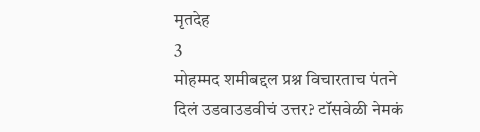मृतदेह
3
मोहम्मद शमीबद्दल प्रश्न विचारताच पंतने दिलं उडवाउडवीचं उत्तर? टॉसवेळी नेमकं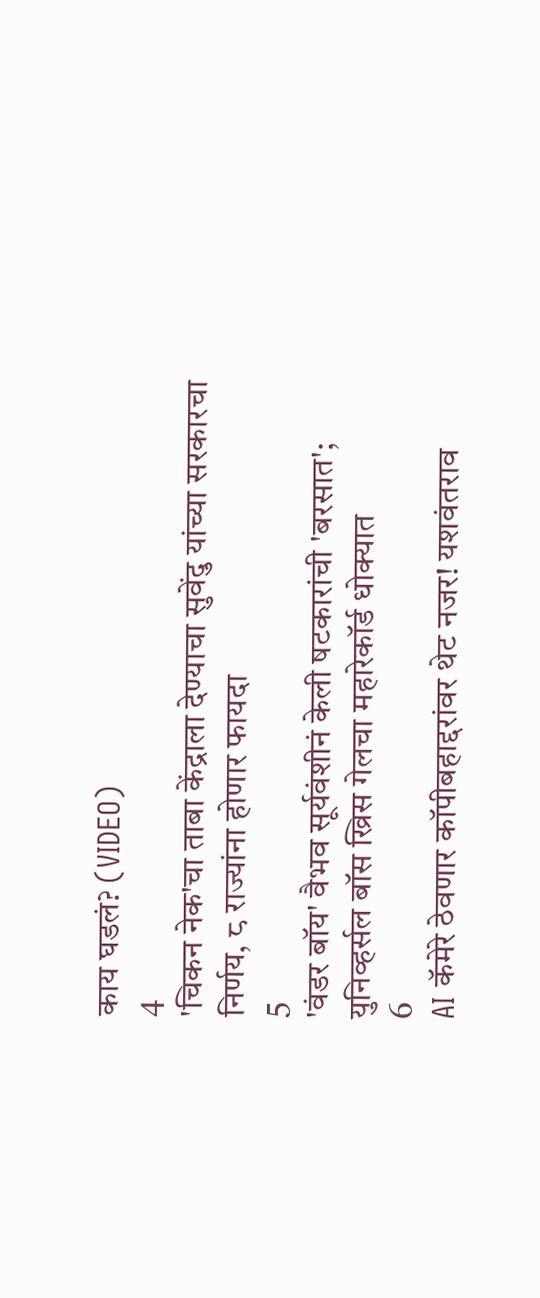काय घडलं? (VIDEO)
4
'चिकन नेक'चा ताबा केंद्राला देण्याचा सुवेंदु यांच्या सरकारचा निर्णय, ८ राज्यांना होणार फायदा
5
'वंडर बॉय' वैभव सूर्यवंशीनं केली षटकारांची 'बरसात'; युनिव्हर्सल बॉस ख्रिस गेलचा महारेकॉर्ड धोक्यात
6
AI कॅमेरे ठेवणार कॉपीबहाद्दरांवर थेट नजर! यशवंतराव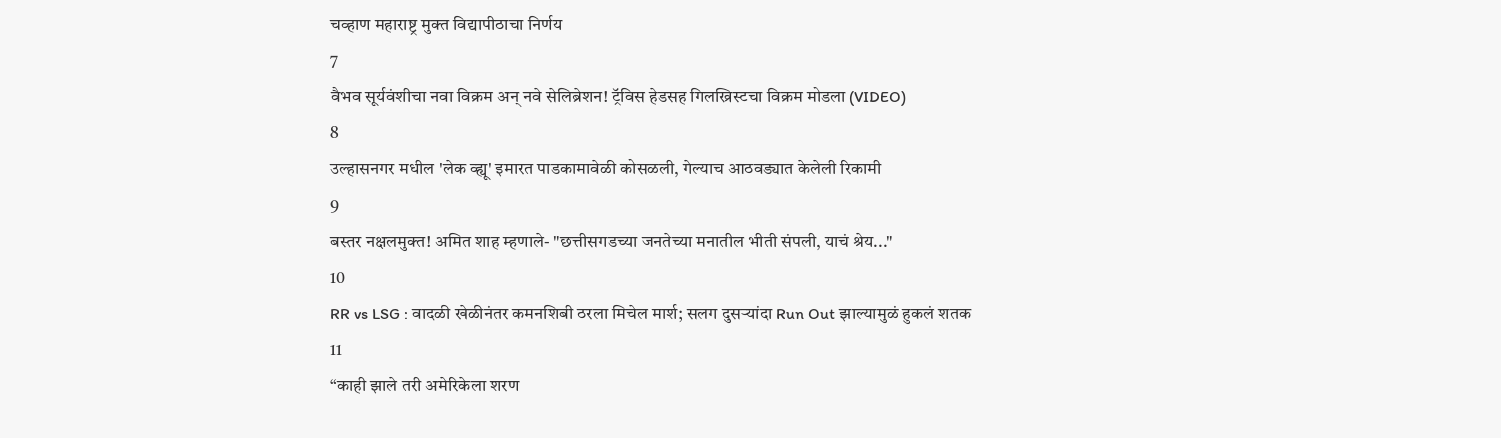चव्हाण महाराष्ट्र मुक्त विद्यापीठाचा निर्णय
7
वैभव सूर्यवंशीचा नवा विक्रम अन् नवे सेलिब्रेशन! ट्रॅविस हेडसह गिलख्रिस्टचा विक्रम मोडला (VIDEO)
8
उल्हासनगर मधील 'लेक व्ह्यू' इमारत पाडकामावेळी कोसळली, गेल्याच आठवड्यात केलेली रिकामी
9
बस्तर नक्षलमुक्त! अमित शाह म्हणाले- "छत्तीसगडच्या जनतेच्या मनातील भीती संपली, याचं श्रेय..."
10
RR vs LSG : वादळी खेळीनंतर कमनशिबी ठरला मिचेल मार्श; सलग दुसऱ्यांदा Run Out झाल्यामुळं हुकलं शतक
11
“काही झाले तरी अमेरिकेला शरण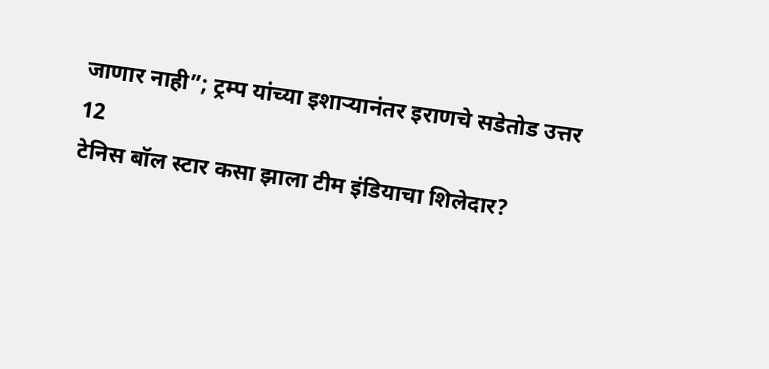जाणार नाही”; ट्रम्प यांच्या इशाऱ्यानंतर इराणचे सडेतोड उत्तर
12
टेनिस बॉल स्टार कसा झाला टीम इंडियाचा शिलेदार?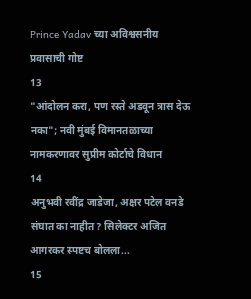Prince Yadav च्या अविश्वसनीय प्रवासाची गोष्ट
13
"आंदोलन करा, पण रस्ते अडवून त्रास देऊ नका"; नवी मुंबई विमानतळाच्या नामकरणावर सुप्रीम कोर्टाचे विधान
14
अनुभवी रवींद्र जाडेजा, अक्षर पटेल वनडे संघात का नाहीत? सिलेक्टर अजित आगरकर स्पष्टच बोलला...
15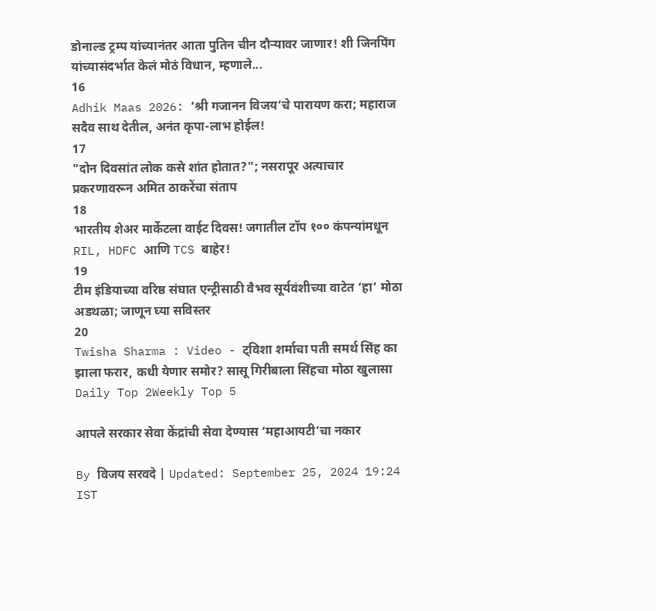डोनाल्ड ट्रम्प यांच्यानंतर आता पुतिन चीन दौऱ्यावर जाणार! शी जिनपिंग यांच्यासंदर्भात केलं मोठं विधान, म्हणाले...
16
Adhik Maas 2026: ‘श्री गजानन विजय’चे पारायण करा; महाराज सदैव साथ देतील, अनंत कृपा-लाभ होईल!
17
"दोन दिवसांत लोक कसे शांत होतात?"; नसरापूर अत्याचार प्रकरणावरून अमित ठाकरेंचा संताप
18
भारतीय शेअर मार्केटला वाईट दिवस! जगातील टॉप १०० कंपन्यांमधून RIL, HDFC आणि TCS बाहेर!
19
टीम इंडियाच्या वरिष्ठ संघात एन्ट्रीसाठी वैभव सूर्यवंशीच्या वाटेत ‘हा’ मोठा अडथळा; जाणून घ्या सविस्तर
20
Twisha Sharma : Video - ट्विशा शर्माचा पती समर्थ सिंह का झाला फरार, कधी येणार समोर? सासू गिरीबाला सिंहचा मोठा खुलासा
Daily Top 2Weekly Top 5

आपले सरकार सेवा केंद्रांची सेवा देण्यास ‘महाआयटी’चा नकार

By विजय सरवदे | Updated: September 25, 2024 19:24 IST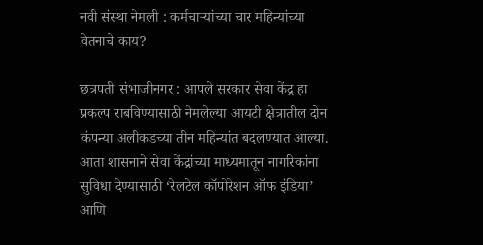नवी संस्था नेमली : कर्मचाऱ्यांच्या चार महिन्यांच्या वेतनाचे काय?

छत्रपती संभाजीनगर : आपले सरकार सेवा केंद्र हा प्रकल्प राबविण्यासाठी नेमलेल्या आयटी क्षेत्रातील दोन कंपन्या अलीकडच्या तीन महिन्यांत बदलण्यात आल्या. आता शासनाने सेवा केंद्रांच्या माध्यमातून नागरिकांना सुविधा देण्यासाठी ‘रेलटेल कॉपोरेशन ऑफ इंडिया’ आणि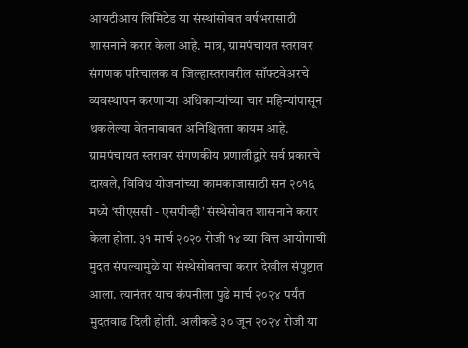आयटीआय लिमिटेड या संस्थांसोबत वर्षभरासाठी शासनाने करार केला आहे. मात्र, ग्रामपंचायत स्तरावर संगणक परिचालक व जिल्हास्तरावरील सॉफ्टवेअरचे व्यवस्थापन करणाऱ्या अधिकाऱ्यांच्या चार महिन्यांपासून थकलेल्या वेतनाबाबत अनिश्चितता कायम आहे. ग्रामपंचायत स्तरावर संगणकीय प्रणालीद्वारे सर्व प्रकारचे दाखले, विविध योजनांच्या कामकाजासाठी सन २०१६ मध्ये ‘सीएससी - एसपीव्ही’ संस्थेसोबत शासनाने करार केला होता. ३१ मार्च २०२० रोजी १४ व्या वित्त आयोगाची मुदत संपल्यामुळे या संस्थेसोबतचा करार देखील संपुष्टात आला. त्यानंतर याच कंपनीला पुढे मार्च २०२४ पर्यंत मुदतवाढ दिली होती. अलीकडे ३० जून २०२४ रोजी या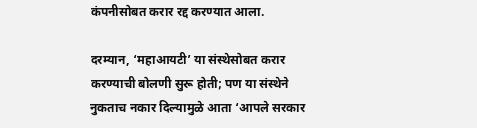कंपनीसोबत करार रद्द करण्यात आला.

दरम्यान, ‘महाआयटी’ या संस्थेसोबत करार करण्याची बोलणी सुरू होती; पण या संस्थेने नुकताच नकार दिल्यामुळे आता ‘आपले सरकार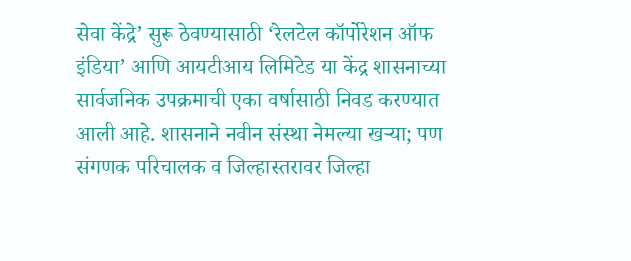सेवा केंद्रे’ सुरू ठेवण्यासाठी ‘रेलटेल कॉर्पोरेशन ऑफ इंडिया’ आणि आयटीआय लिमिटेड या केंद्र शासनाच्या सार्वजनिक उपक्रमाची एका वर्षासाठी निवड करण्यात आली आहे. शासनाने नवीन संस्था नेमल्या खऱ्या; पण संगणक परिचालक व जिल्हास्तरावर जिल्हा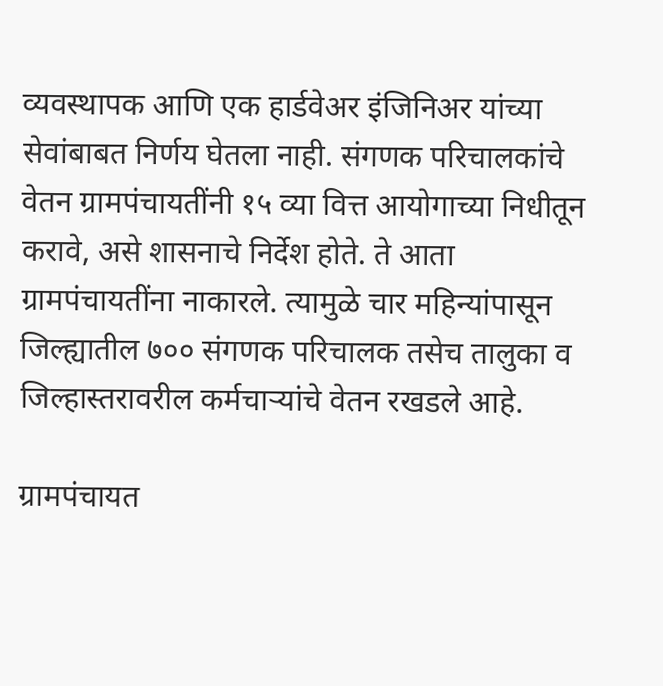व्यवस्थापक आणि एक हार्डवेअर इंजिनिअर यांच्या सेवांबाबत निर्णय घेतला नाही. संगणक परिचालकांचे वेतन ग्रामपंचायतींनी १५ व्या वित्त आयोगाच्या निधीतून करावे, असे शासनाचे निर्देश होते. ते आता ग्रामपंचायतींना नाकारले. त्यामुळे चार महिन्यांपासून जिल्ह्यातील ७०० संगणक परिचालक तसेच तालुका व जिल्हास्तरावरील कर्मचाऱ्यांचे वेतन रखडले आहे.

ग्रामपंचायत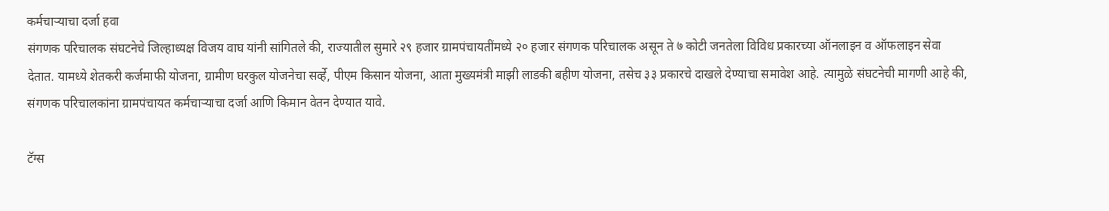कर्मचाऱ्याचा दर्जा हवा
संगणक परिचालक संघटनेचे जिल्हाध्यक्ष विजय वाघ यांनी सांगितले की, राज्यातील सुमारे २९ हजार ग्रामपंचायतींमध्ये २० हजार संगणक परिचालक असून ते ७ कोटी जनतेला विविध प्रकारच्या ऑनलाइन व ऑफलाइन सेवा देतात. यामध्ये शेतकरी कर्जमाफी योजना, ग्रामीण घरकुल योजनेचा सर्व्हे, पीएम किसान योजना, आता मुख्यमंत्री माझी लाडकी बहीण योजना, तसेच ३३ प्रकारचे दाखले देण्याचा समावेश आहे. त्यामुळे संघटनेची मागणी आहे की, संगणक परिचालकांना ग्रामपंचायत कर्मचाऱ्याचा दर्जा आणि किमान वेतन देण्यात यावे.

टॅग्स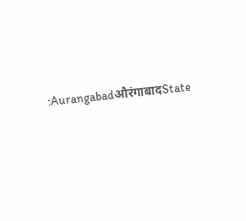:AurangabadऔरंगाबादState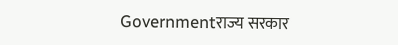Governmentराज्य सरकार